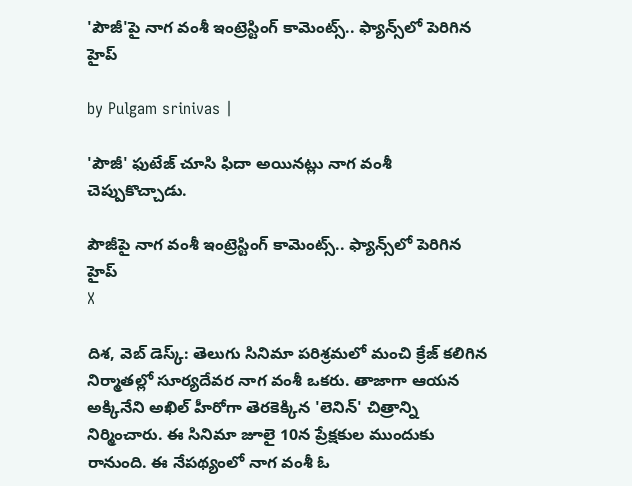'పౌజీ'పై నాగ వంశీ ఇంట్రెస్టింగ్ కామెంట్స్.. ఫ్యాన్స్‌లో పెరిగిన హైప్

by Pulgam srinivas |

'పౌజీ' ఫుటేజ్ చూసి ఫిదా అయినట్లు నాగ వంశీ చెప్పుకొచ్చాడు.

పౌజీపై నాగ వంశీ ఇంట్రెస్టింగ్ కామెంట్స్.. ఫ్యాన్స్‌లో పెరిగిన హైప్
X

దిశ, వెబ్ డెస్క్: తెలుగు సినిమా పరిశ్రమలో మంచి క్రేజ్ కలిగిన నిర్మాతల్లో సూర్యదేవర నాగ వంశీ ఒకరు. తాజాగా ఆయన అక్కినేని అఖిల్ హీరోగా తెరకెక్కిన 'లెనిన్' చిత్రాన్ని నిర్మించారు. ఈ సినిమా జూలై 10న ప్రేక్షకుల ముందుకు రానుంది. ఈ నేపథ్యంలో నాగ వంశీ ఓ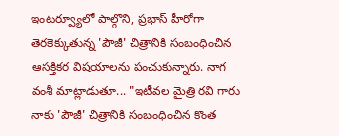ఇంటర్వ్యూలో పాల్గొని, ప్రభాస్ హీరోగా తెరకెక్కుతున్న 'పౌజీ' చిత్రానికి సంబంధించిన ఆసక్తికర విషయాలను పంచుకున్నారు. నాగ వంశీ మాట్లాడుతూ... "ఇటీవల మైత్రి రవి గారు నాకు 'పౌజీ' చిత్రానికి సంబంధించిన కొంత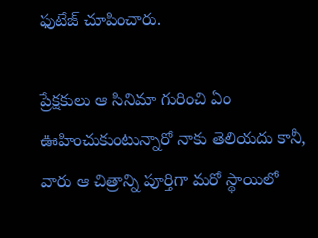ఫుటేజ్ చూపించారు.

ప్రేక్షకులు ఆ సినిమా గురించి ఏం ఊహించుకుంటున్నారో నాకు తెలియదు కానీ, వారు ఆ చిత్రాన్ని పూర్తిగా మరో స్థాయిలో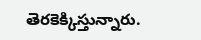తెరకెక్కిస్తున్నారు.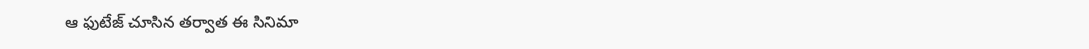ఆ ఫుటేజ్ చూసిన తర్వాత ఈ సినిమా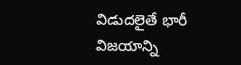విడుదలైతే భారీ విజయాన్ని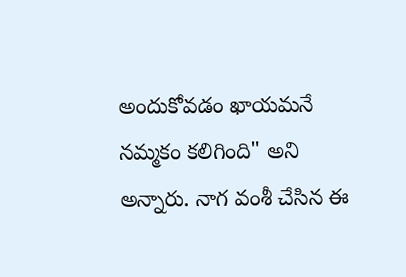అందుకోవడం ఖాయమనే నమ్మకం కలిగింది" అని అన్నారు. నాగ వంశీ చేసిన ఈ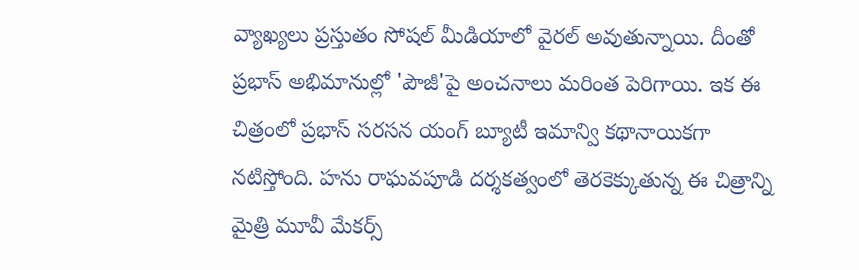వ్యాఖ్యలు ప్రస్తుతం సోషల్ మీడియాలో వైరల్ అవుతున్నాయి. దీంతో ప్రభాస్ అభిమానుల్లో 'పౌజీ'పై అంచనాలు మరింత పెరిగాయి. ఇక ఈ చిత్రంలో ప్రభాస్ సరసన యంగ్ బ్యూటీ ఇమాన్వి కథానాయికగా నటిస్తోంది. హను రాఘవపూడి దర్శకత్వంలో తెరకెక్కుతున్న ఈ చిత్రాన్ని మైత్రి మూవీ మేకర్స్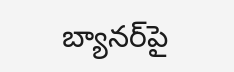బ్యానర్‌పై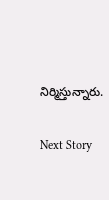నిర్మిస్తున్నారు.

Next Story